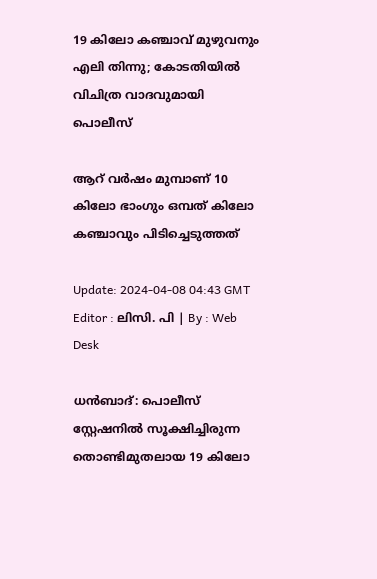19 കിലോ കഞ്ചാവ് മുഴുവനും എലി തിന്നു; കോടതിയില്‍ വിചിത്ര വാദവുമായി പൊലീസ്

ആറ് വർഷം മുമ്പാണ് 10 കിലോ ഭാംഗും ഒമ്പത് കിലോ കഞ്ചാവും പിടിച്ചെടുത്തത്

Update: 2024-04-08 04:43 GMT
Editor : ലിസി. പി | By : Web Desk

ധൻബാദ്: പൊലീസ് സ്റ്റേഷനിൽ സൂക്ഷിച്ചിരുന്ന തൊണ്ടിമുതലായ 19 കിലോ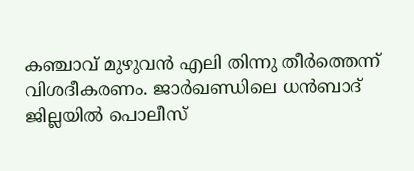കഞ്ചാവ് മുഴുവൻ എലി തിന്നു തീർത്തെന്ന് വിശദീകരണം. ജാർഖണ്ഡിലെ ധൻബാദ് ജില്ലയിൽ പൊലീസ്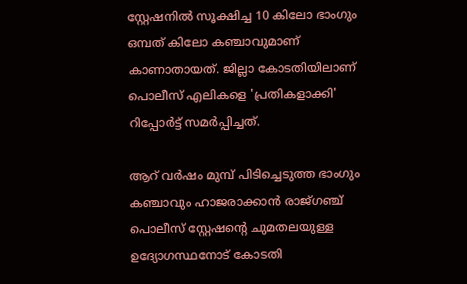സ്റ്റേഷനിൽ സൂക്ഷിച്ച 10 കിലോ ഭാംഗും ഒമ്പത് കിലോ കഞ്ചാവുമാണ് കാണാതായത്. ജില്ലാ കോടതിയിലാണ് പൊലീസ് എലികളെ 'പ്രതികളാക്കി' റിപ്പോർട്ട് സമർപ്പിച്ചത്.

ആറ് വർഷം മുമ്പ് പിടിച്ചെടുത്ത ഭാംഗും കഞ്ചാവും ഹാജരാക്കാൻ രാജ്ഗഞ്ച് പൊലീസ് സ്റ്റേഷന്റെ ചുമതലയുള്ള ഉദ്യോഗസ്ഥനോട് കോടതി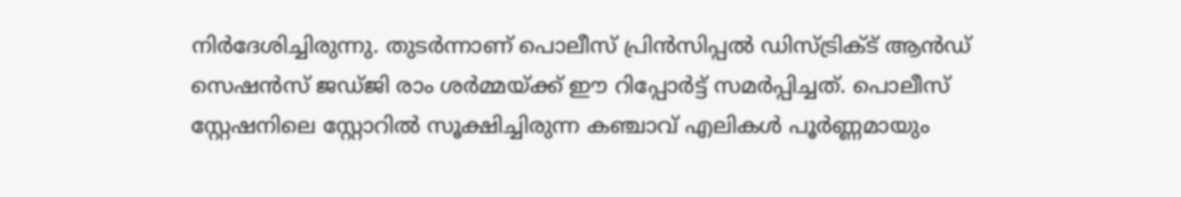നിർദേശിച്ചിരുന്നു. തുടർന്നാണ് പൊലീസ് പ്രിൻസിപ്പൽ ഡിസ്ട്രിക്ട് ആൻഡ് സെഷൻസ് ജഡ്ജി രാം ശർമ്മയ്ക്ക് ഈ റിപ്പോർട്ട് സമർപ്പിച്ചത്. പൊലീസ് സ്റ്റേഷനിലെ സ്റ്റോറിൽ സൂക്ഷിച്ചിരുന്ന കഞ്ചാവ് എലികൾ പൂർണ്ണമായും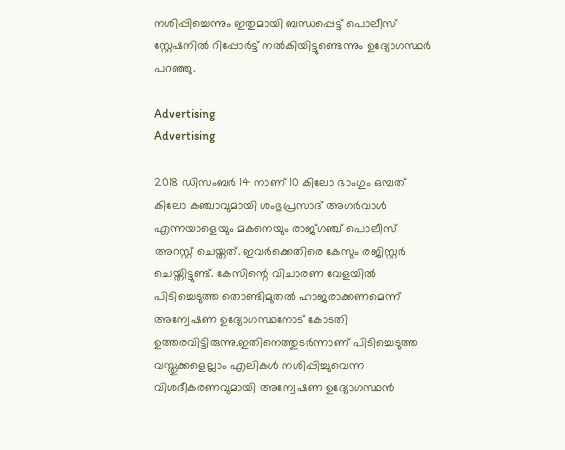നശിപ്പിച്ചെന്നും ഇതുമായി ബന്ധപ്പെട്ട് പൊലീസ് സ്റ്റേഷനിൽ റിപ്പോർട്ട് നൽകിയിട്ടുണ്ടെന്നും ഉദ്യോഗസ്ഥർ പറഞ്ഞു.

Advertising
Advertising

2018 ഡിസംബർ 14 നാണ് 10 കിലോ ഭാംഗും ഒമ്പത് കിലോ കഞ്ചാവുമായി ശംഭുപ്രസാദ് അഗർവാൾ എന്നയാളെയും മകനെയും രാജ്ഗഞ്ച് പൊലീസ് അറസ്റ്റ് ചെയ്തത്. ഇവർക്കെതിരെ കേസും രജിസ്റ്റർ ചെയ്തിട്ടുണ്ട്. കേസിന്റെ വിചാരണ വേളയിൽ പിടിച്ചെടുത്ത തൊണ്ടിമുതൽ ഹാജരാക്കണമെന്ന് അന്വേഷണ ഉദ്യോഗസ്ഥനോട് കോടതി ഉത്തരവിട്ടിരുന്നു.ഇതിനെത്തുടർന്നാണ് പിടിച്ചെടുത്ത വസ്തുക്കളെല്ലാം എലികൾ നശിപ്പിച്ചുവെന്ന വിശദീകരണവുമായി അന്വേഷണ ഉദ്യോഗസ്ഥൻ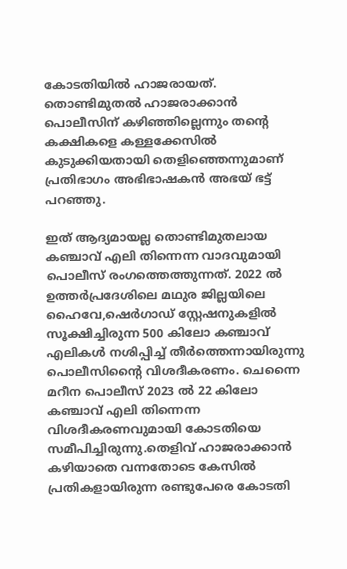കോടതിയിൽ ഹാജരായത്. തൊണ്ടിമുതൽ ഹാജരാക്കാൻ പൊലീസിന് കഴിഞ്ഞില്ലെന്നും തന്റെ കക്ഷികളെ കള്ളക്കേസിൽ കുടുക്കിയതായി തെളിഞ്ഞെന്നുമാണ് പ്രതിഭാഗം അഭിഭാഷകൻ അഭയ് ഭട്ട് പറഞ്ഞു.

ഇത് ആദ്യമായല്ല തൊണ്ടിമുതലായ കഞ്ചാവ് എലി തിന്നെന്ന വാദവുമായി പൊലീസ് രംഗത്തെത്തുന്നത്. 2022 ൽ ഉത്തർപ്രദേശിലെ മഥുര ജില്ലയിലെ ഹൈവേ,ഷെർഗാഡ് സ്റ്റേഷനുകളിൽ സൂക്ഷിച്ചിരുന്ന 500 കിലോ കഞ്ചാവ് എലികൾ നശിപ്പിച്ച് തീർത്തെന്നായിരുന്നു പൊലീസിന്റൈ വിശദീകരണം. ചെന്നൈ മറീന പൊലീസ് 2023 ൽ 22 കിലോ കഞ്ചാവ് എലി തിന്നെന്ന വിശദീകരണവുമായി കോടതിയെ സമീപിച്ചിരുന്നു.തെളിവ് ഹാജരാക്കാൻ കഴിയാതെ വന്നതോടെ കേസിൽ പ്രതികളായിരുന്ന രണ്ടുപേരെ കോടതി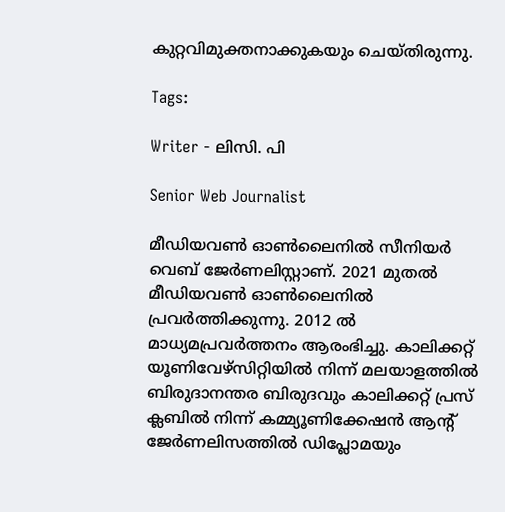കുറ്റവിമുക്തനാക്കുകയും ചെയ്തിരുന്നു.

Tags:

Writer - ലിസി. പി

Senior Web Journalist

മീഡിയവൺ ഓൺലൈനിൽ സീനിയർ വെബ് ജേർണലിസ്റ്റാണ്. 2021 മുതൽ മീഡിയവൺ ഓൺലൈനിൽ പ്രവർത്തിക്കുന്നു. 2012 ല്‍ മാധ്യമപ്രവര്‍ത്തനം ആരംഭിച്ചു. കാലിക്കറ്റ് യൂണിവേഴ്‌സിറ്റിയിൽ നിന്ന് മലയാളത്തിൽ ബിരുദാനന്തര ബിരുദവും കാലിക്കറ്റ് പ്രസ് ക്ലബിൽ നിന്ന് കമ്മ്യൂണിക്കേഷൻ ആന്റ് ജേർണലിസത്തിൽ ഡിപ്ലോമയും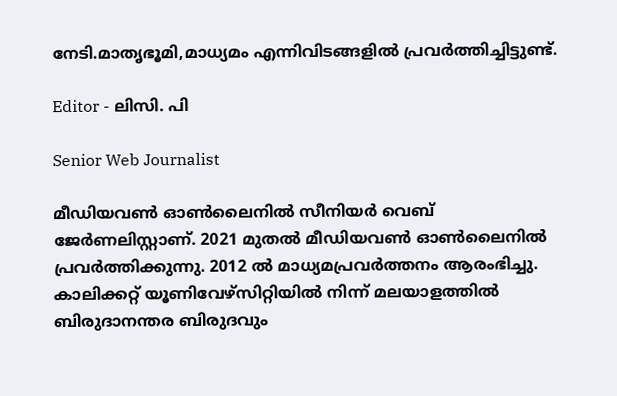നേടി.മാതൃഭൂമി,മാധ്യമം എന്നിവിടങ്ങളിൽ പ്രവർത്തിച്ചിട്ടുണ്ട്.

Editor - ലിസി. പി

Senior Web Journalist

മീഡിയവൺ ഓൺലൈനിൽ സീനിയർ വെബ് ജേർണലിസ്റ്റാണ്. 2021 മുതൽ മീഡിയവൺ ഓൺലൈനിൽ പ്രവർത്തിക്കുന്നു. 2012 ല്‍ മാധ്യമപ്രവര്‍ത്തനം ആരംഭിച്ചു. കാലിക്കറ്റ് യൂണിവേഴ്‌സിറ്റിയിൽ നിന്ന് മലയാളത്തിൽ ബിരുദാനന്തര ബിരുദവും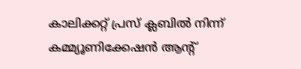കാലിക്കറ്റ് പ്രസ് ക്ലബിൽ നിന്ന് കമ്മ്യൂണിക്കേഷൻ ആന്റ്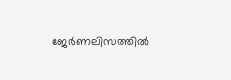ജേർണലിസത്തിൽ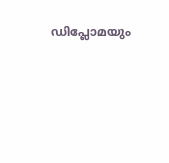ഡിപ്ലോമയും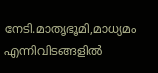നേടി.മാതൃഭൂമി,മാധ്യമം എന്നിവിടങ്ങളിൽ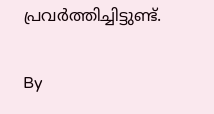പ്രവർത്തിച്ചിട്ടുണ്ട്.

By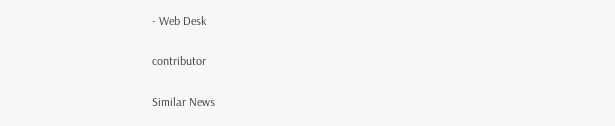- Web Desk

contributor

Similar News